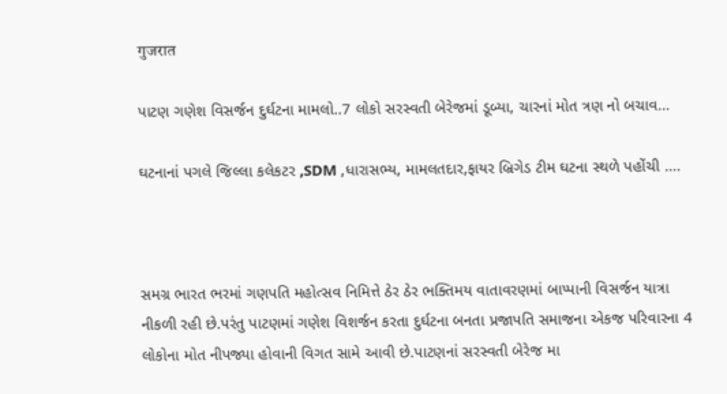गुजरात

પાટણ ગણેશ વિસર્જન દુર્ઘટના મામલો..7 લોકો સરસ્વતી બેરેજમાં ડૂબ્યા, ચારનાં મોત ત્રણ નો બચાવ…

ઘટનાનાં પગલે જિલ્લા કલેકટર ,SDM ,ધારાસભ્ય, મામલતદાર,ફાયર બ્રિગેડ ટીમ ઘટના સ્થળે પહોંચી ....



સમગ્ર ભારત ભરમાં ગણપતિ મહોત્સવ નિમિત્તે ઠેર ઠેર ભક્તિમય વાતાવરણમાં બાપ્પાની વિસર્જન યાત્રા નીકળી રહી છે.પરંતુ પાટણમાં ગણેશ વિશર્જન કરતા દુર્ઘટના બનતા પ્રજાપતિ સમાજના એકજ પરિવારના 4 લોકોના મોત નીપજ્યા હોવાની વિગત સામે આવી છે.પાટણનાં સરસ્વતી બેરેજ મા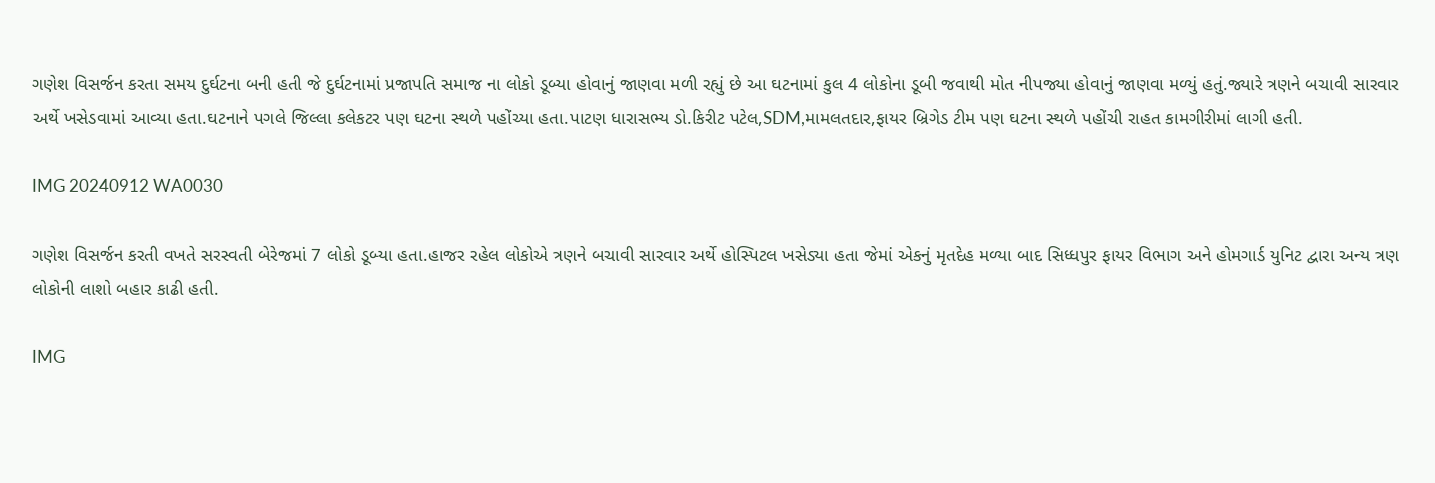ગણેશ વિસર્જન કરતા સમય દુર્ઘટના બની હતી જે દુર્ઘટનામાં પ્રજાપતિ સમાજ ના લોકો ડૂબ્યા હોવાનું જાણવા મળી રહ્યું છે આ ઘટનામાં કુલ 4 લોકોના ડૂબી જવાથી મોત નીપજ્યા હોવાનું જાણવા મળ્યું હતું.જ્યારે ત્રણને બચાવી સારવાર અર્થે ખસેડવામાં આવ્યા હતા.ઘટનાને પગલે જિલ્લા કલેકટર પણ ઘટના સ્થળે પહોંચ્યા હતા.પાટણ ધારાસભ્ય ડો.કિરીટ પટેલ,SDM,મામલતદાર,ફાયર બ્રિગેડ ટીમ પણ ઘટના સ્થળે પહોંચી રાહત કામગીરીમાં લાગી હતી.

IMG 20240912 WA0030

ગણેશ વિસર્જન કરતી વખતે સરસ્વતી બેરેજમાં 7 લોકો ડૂબ્યા હતા.હાજર રહેલ લોકોએ ત્રણને બચાવી સારવાર અર્થે હોસ્પિટલ ખસેડ્યા હતા જેમાં એકનું મૃતદેહ મળ્યા બાદ સિધ્ધપુર ફાયર વિભાગ અને હોમગાર્ડ યુનિટ દ્વારા અન્ય ત્રણ લોકોની લાશો બહાર કાઢી હતી.

IMG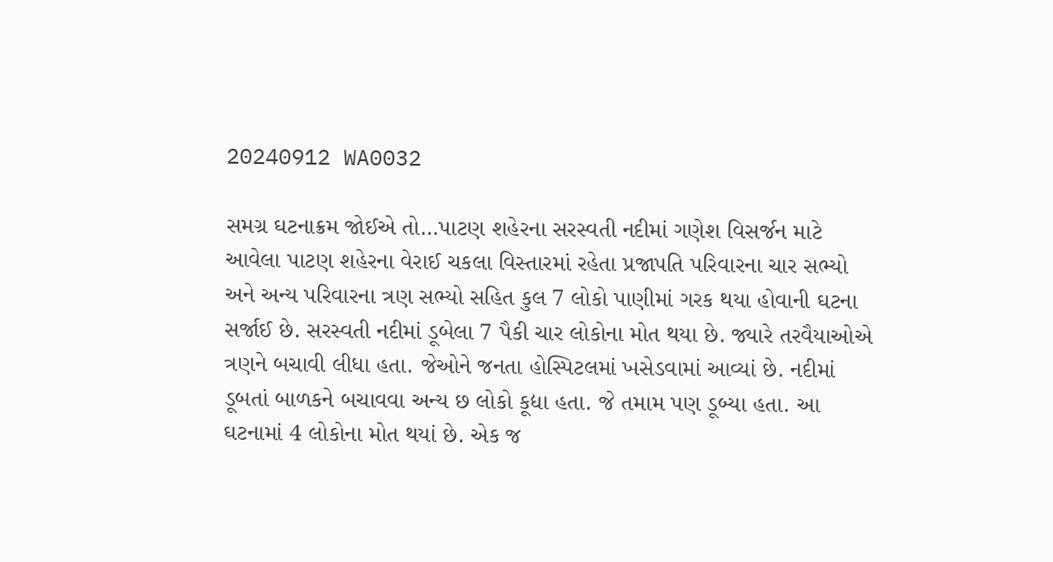20240912 WA0032

સમગ્ર ઘટનાક્રમ જોઈએ તો…પાટણ શહેરના સરસ્વતી નદીમાં ગણેશ વિસર્જન માટે આવેલા પાટણ શહેરના વેરાઈ ચકલા વિસ્તારમાં રહેતા પ્રજાપતિ પરિવારના ચાર સભ્યો અને અન્ય પરિવારના ત્રણ સભ્યો સહિત કુલ 7 લોકો પાણીમાં ગરક થયા હોવાની ઘટના સર્જાઈ છે. સરસ્વતી નદીમાં ડૂબેલા 7 પૈકી ચાર લોકોના મોત થયા છે. જ્યારે તરવૈયાઓએ ત્રણને બચાવી લીધા હતા. જેઓને જનતા હોસ્પિટલમાં ખસેડવામાં આવ્યાં છે. નદીમાં ડૂબતાં બાળકને બચાવવા અન્ય છ લોકો કૂદ્યા હતા. જે તમામ પણ ડૂબ્યા હતા. આ ઘટનામાં 4 લોકોના મોત થયાં છે. એક જ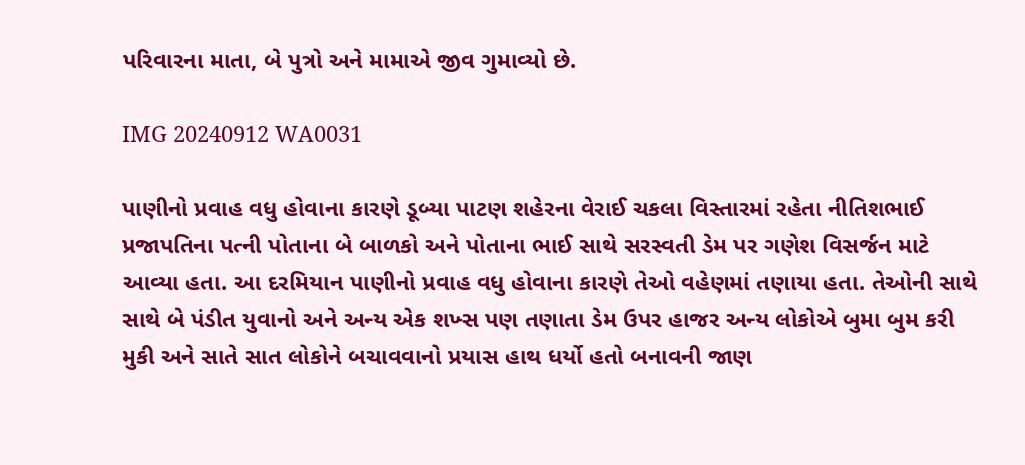પરિવારના માતા, બે પુત્રો અને મામાએ જીવ ગુમાવ્યો છે.

IMG 20240912 WA0031

પાણીનો પ્રવાહ વધુ હોવાના કારણે ડૂબ્યા પાટણ શહેરના વેરાઈ ચકલા વિસ્તારમાં રહેતા નીતિશભાઈ પ્રજાપતિના પત્ની પોતાના બે બાળકો અને પોતાના ભાઈ સાથે સરસ્વતી ડેમ પર ગણેશ વિસર્જન માટે આવ્યા હતા. આ દરમિયાન પાણીનો પ્રવાહ વધુ હોવાના કારણે તેઓ વહેણમાં તણાયા હતા. તેઓની સાથે સાથે બે પંડીત યુવાનો અને અન્ય એક શખ્સ પણ તણાતા ડેમ ઉપર હાજર અન્ય લોકોએ બુમા બુમ કરી મુકી અને સાતે સાત લોકોને બચાવવાનો પ્રયાસ હાથ ધર્યો હતો બનાવની જાણ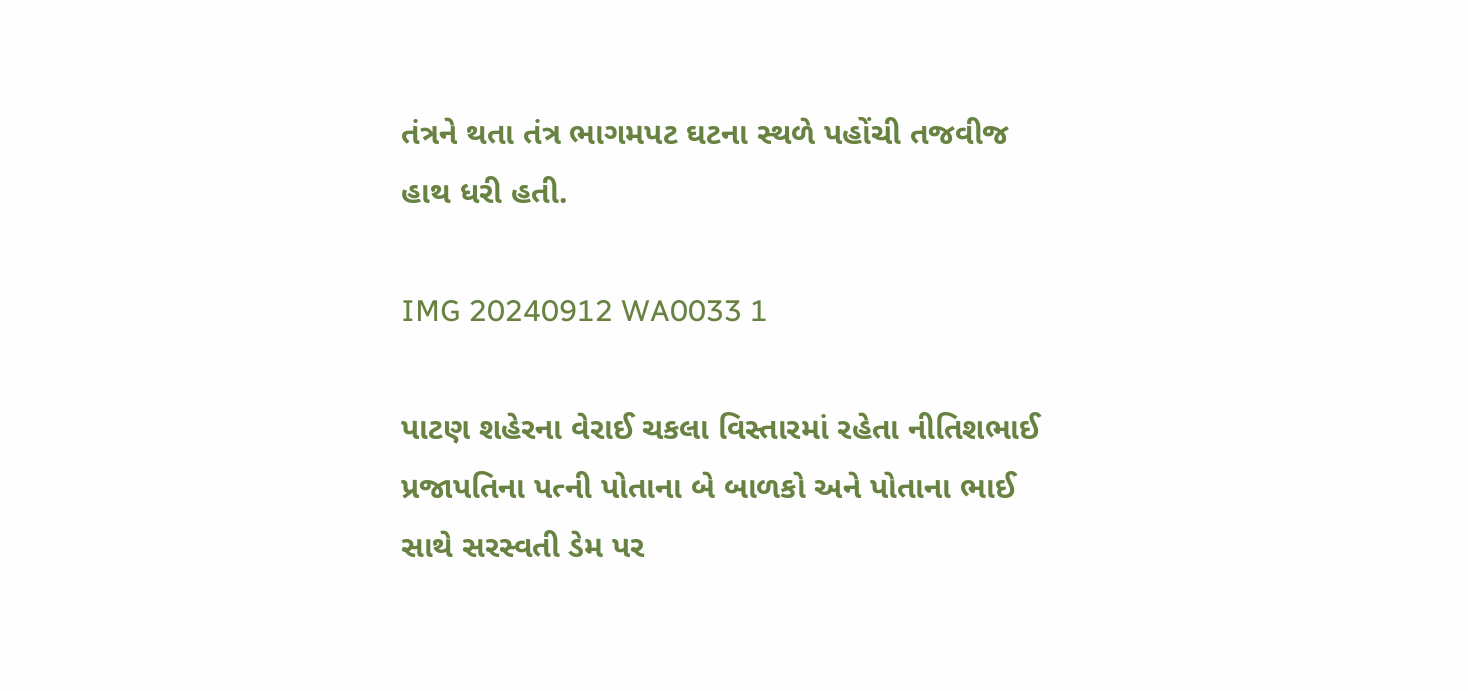તંત્રને થતા તંત્ર ભાગમપટ ઘટના સ્થળે પહોંચી તજવીજ હાથ ધરી હતી.

IMG 20240912 WA0033 1

પાટણ શહેરના વેરાઈ ચકલા વિસ્તારમાં રહેતા નીતિશભાઈ પ્રજાપતિના પત્ની પોતાના બે બાળકો અને પોતાના ભાઈ સાથે સરસ્વતી ડેમ પર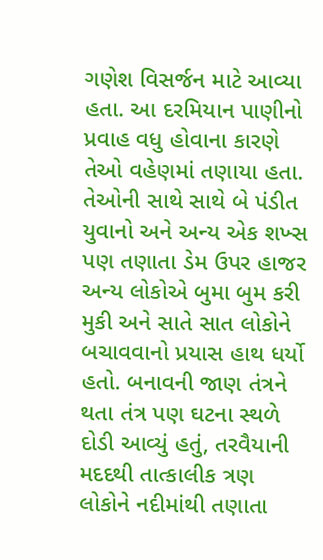ગણેશ વિસર્જન માટે આવ્યા હતા. આ દરમિયાન પાણીનો પ્રવાહ વધુ હોવાના કારણે તેઓ વહેણમાં તણાયા હતા. તેઓની સાથે સાથે બે પંડીત યુવાનો અને અન્ય એક શખ્સ પણ તણાતા ડેમ ઉપર હાજર અન્ય લોકોએ બુમા બુમ કરી મુકી અને સાતે સાત લોકોને બચાવવાનો પ્રયાસ હાથ ધર્યો હતો. બનાવની જાણ તંત્રને થતા તંત્ર પણ ઘટના સ્થળે દોડી આવ્યું હતું, તરવૈયાની મદદથી તાત્કાલીક ત્રણ લોકોને નદીમાંથી તણાતા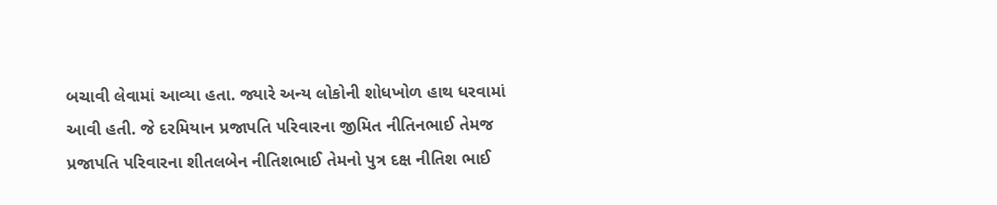બચાવી લેવામાં આવ્યા હતા. જ્યારે અન્ય લોકોની શોધખોળ હાથ ધરવામાં આવી હતી. જે દરમિયાન પ્રજાપતિ પરિવારના જીમિત નીતિનભાઈ તેમજ પ્રજાપતિ પરિવારના શીતલબેન નીતિશભાઈ તેમનો પુત્ર દક્ષ નીતિશ ભાઈ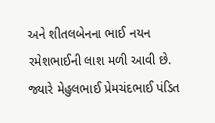અને શીતલબેનના ભાઈ નયન રમેશભાઈની લાશ મળી આવી છે. જ્યારે મેહુલભાઈ પ્રેમચંદભાઈ પંડિત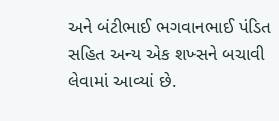અને બંટીભાઈ ભગવાનભાઈ પંડિત સહિત અન્ય એક શખ્સને બચાવી લેવામાં આવ્યાં છે.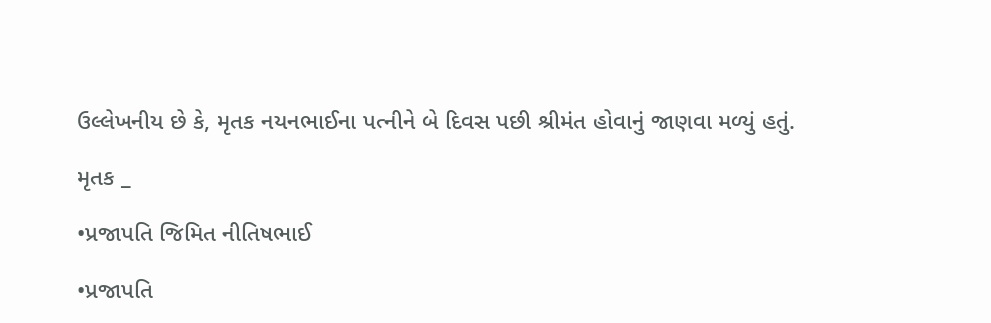ઉલ્લેખનીય છે કે, મૃતક નયનભાઈના પત્નીને બે દિવસ પછી શ્રીમંત હોવાનું જાણવા મળ્યું હતું.

મૃતક _

•પ્રજાપતિ જિમિત નીતિષભાઈ

•પ્રજાપતિ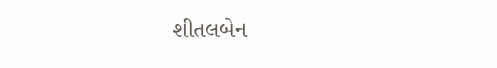શીતલબેન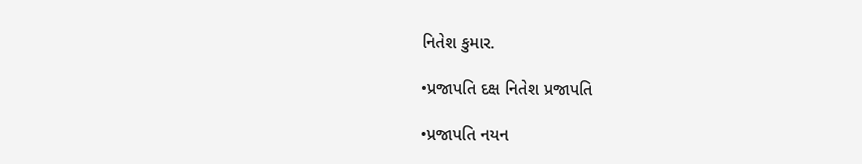નિતેશ કુમાર.

•પ્રજાપતિ દક્ષ નિતેશ પ્રજાપતિ

•પ્રજાપતિ નયન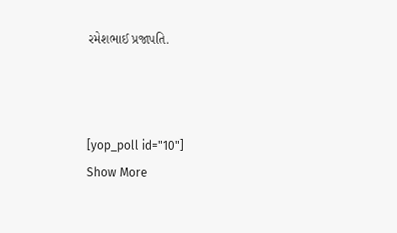રમેશભાઈ પ્રજાપતિ.



[yop_poll id="10"]
Show More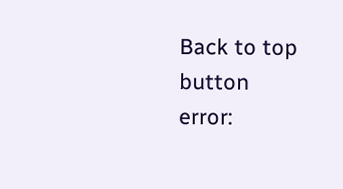Back to top button
error: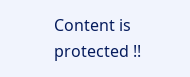Content is protected !!